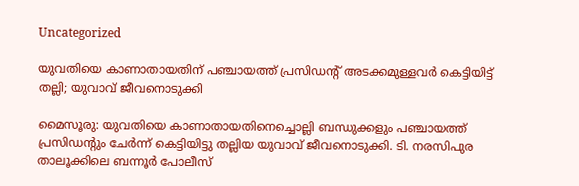Uncategorized

യുവതിയെ കാണാതായതിന് പഞ്ചായത്ത് പ്രസിഡന്റ് അടക്കമുള്ളവർ കെട്ടിയിട്ട് തല്ലി; യുവാവ് ജീവനൊടുക്കി

മൈസൂരു: യുവതിയെ കാണാതായതിനെച്ചൊല്ലി ബന്ധുക്കളും പഞ്ചായത്ത് പ്രസിഡന്റും ചേർന്ന് കെട്ടിയിട്ടു തല്ലിയ യുവാവ് ജീവനൊടുക്കി. ടി. നരസിപുര താലൂക്കിലെ ബന്നൂർ പോലീസ്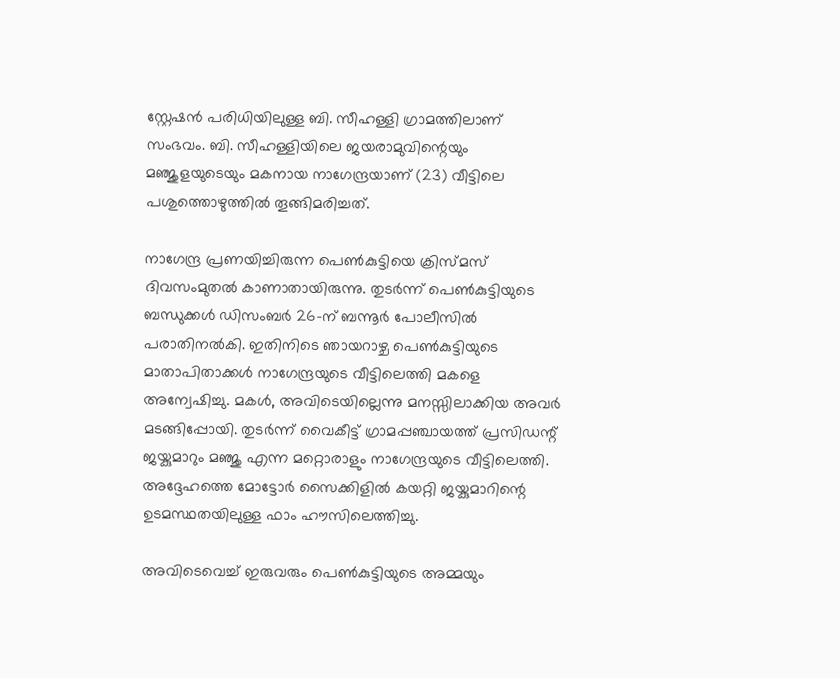സ്റ്റേഷൻ പരിധിയിലുള്ള ബി. സീഹള്ളി ഗ്രാമത്തിലാണ് സംഭവം. ബി. സീഹള്ളിയിലെ ജയരാമുവിന്റെയും മഞ്ജുളയുടെയും മകനായ നാഗേന്ദ്രയാണ് (23) വീട്ടിലെ പശുത്തൊഴുത്തിൽ തൂങ്ങിമരിച്ചത്.

നാഗേന്ദ്ര പ്രണയിച്ചിരുന്ന പെൺകുട്ടിയെ ക്രിസ്മസ് ദിവസംമുതൽ കാണാതായിരുന്നു. തുടർന്ന് പെൺകുട്ടിയുടെ ബന്ധുക്കൾ ഡിസംബർ 26-ന് ബന്നൂർ പോലീസിൽ പരാതിനൽകി. ഇതിനിടെ ഞായറാഴ്ച‌ പെൺകുട്ടിയുടെ മാതാപിതാക്കൾ നാഗേന്ദ്രയുടെ വീട്ടിലെത്തി മകളെ അന്വേഷിച്ചു. മകൾ, അവിടെയില്ലെന്നു മനസ്സിലാക്കിയ അവർ മടങ്ങിപ്പോയി. തുടർന്ന് വൈകീട്ട് ഗ്രാമപ്പഞ്ചായത്ത് പ്രസിഡന്റ് ജയ്കുമാറും മഞ്ജു എന്ന മറ്റൊരാളും നാഗേന്ദ്രയുടെ വീട്ടിലെത്തി. അദ്ദേഹത്തെ മോട്ടോർ സൈക്കിളിൽ കയറ്റി ജയ്കുമാറിന്റെ ഉടമസ്ഥതയിലുള്ള ഫാം ഹൗസിലെത്തിച്ചു.

അവിടെവെച്ച് ഇരുവരും പെൺകുട്ടിയുടെ അമ്മയും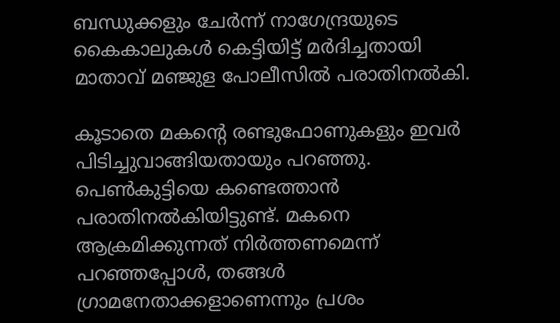ബന്ധുക്കളും ചേർന്ന് നാഗേന്ദ്രയുടെ കൈകാലുകൾ കെട്ടിയിട്ട് മർദിച്ചതായി മാതാവ് മഞ്ജുള പോലീസിൽ പരാതിനൽകി.

കൂടാതെ മകൻ്റെ രണ്ടുഫോണുകളും ഇവർ പിടിച്ചുവാങ്ങിയതായും പറഞ്ഞു. പെൺകുട്ടിയെ കണ്ടെത്താൻ പരാതിനൽകിയിട്ടുണ്ട്. മകനെ ആക്രമിക്കുന്നത് നിർത്തണമെന്ന് പറഞ്ഞപ്പോൾ, തങ്ങൾ ഗ്രാമനേതാക്കളാണെന്നും പ്രശം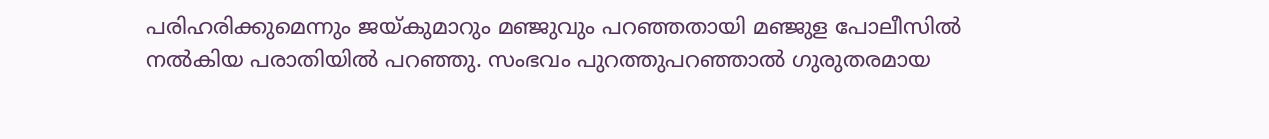പരിഹരിക്കുമെന്നും ജയ്‌കുമാറും മഞ്ജുവും പറഞ്ഞതായി മഞ്ജുള പോലീസിൽ നൽകിയ പരാതിയിൽ പറഞ്ഞു. സംഭവം പുറത്തുപറഞ്ഞാൽ ഗുരുതരമായ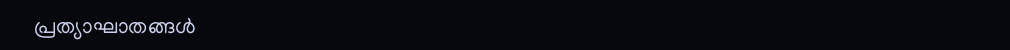പ്രത്യാഘാതങ്ങൾ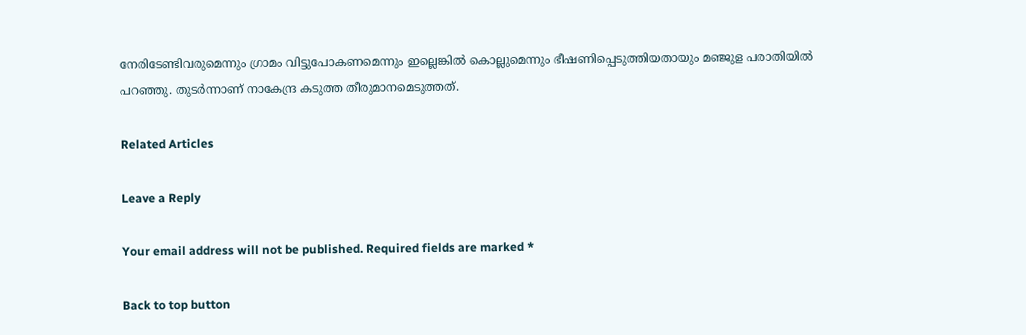നേരിടേണ്ടിവരുമെന്നും ഗ്രാമം വിട്ടുപോകണമെന്നും ഇല്ലെങ്കിൽ കൊല്ലുമെന്നും ഭീഷണിപ്പെടുത്തിയതായും മഞ്ജുള പരാതിയിൽ പറഞ്ഞു. തുടർന്നാണ് നാകേന്ദ്ര കടുത്ത തീരുമാനമെടുത്തത്.

Related Articles

Leave a Reply

Your email address will not be published. Required fields are marked *

Back to top button